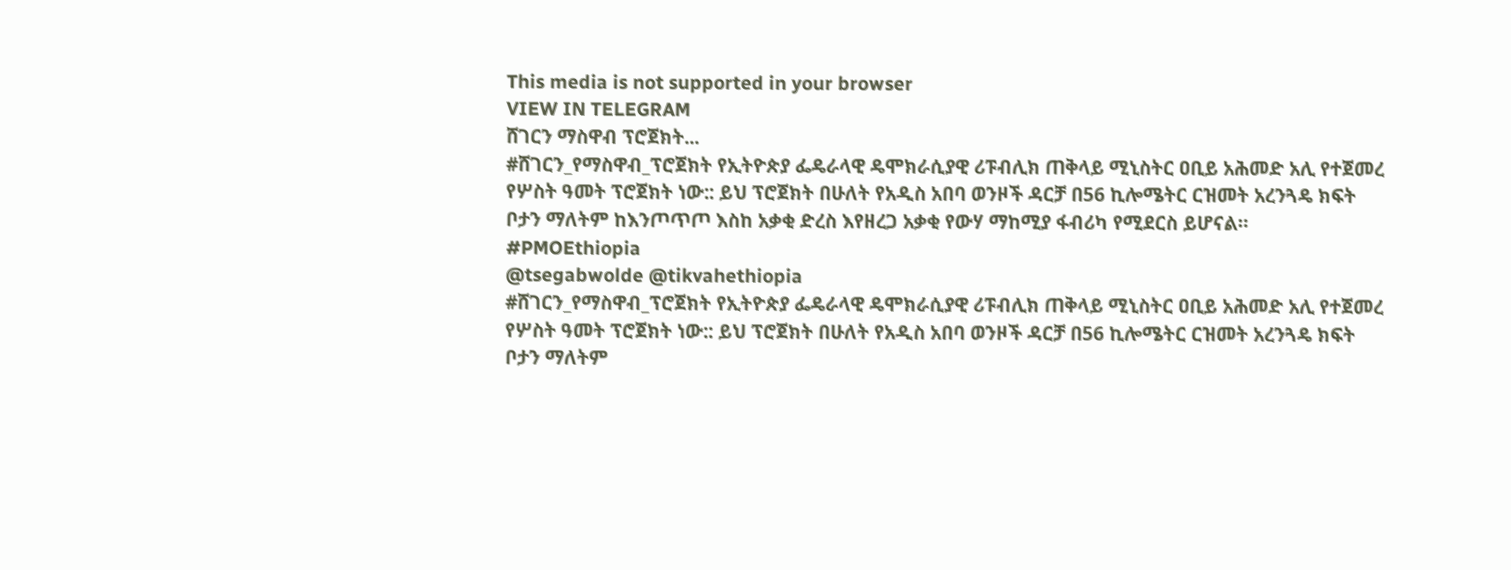This media is not supported in your browser
VIEW IN TELEGRAM
ሸገርን ማስዋብ ፕሮጀክት...
#ሸገርን_የማስዋብ_ፕሮጀክት የኢትዮጵያ ፌዴራላዊ ዴሞክራሲያዊ ሪፑብሊክ ጠቅላይ ሚኒስትር ዐቢይ አሕመድ አሊ የተጀመረ የሦስት ዓመት ፕሮጀክት ነው:: ይህ ፕሮጀክት በሁለት የአዲስ አበባ ወንዞች ዳርቻ በ56 ኪሎሜትር ርዝመት አረንጓዴ ክፍት ቦታን ማለትም ከእንጦጥጦ እስከ አቃቂ ድረስ እየዘረጋ አቃቂ የውሃ ማከሚያ ፋብሪካ የሚደርስ ይሆናል።
#PMOEthiopia
@tsegabwolde @tikvahethiopia
#ሸገርን_የማስዋብ_ፕሮጀክት የኢትዮጵያ ፌዴራላዊ ዴሞክራሲያዊ ሪፑብሊክ ጠቅላይ ሚኒስትር ዐቢይ አሕመድ አሊ የተጀመረ የሦስት ዓመት ፕሮጀክት ነው:: ይህ ፕሮጀክት በሁለት የአዲስ አበባ ወንዞች ዳርቻ በ56 ኪሎሜትር ርዝመት አረንጓዴ ክፍት ቦታን ማለትም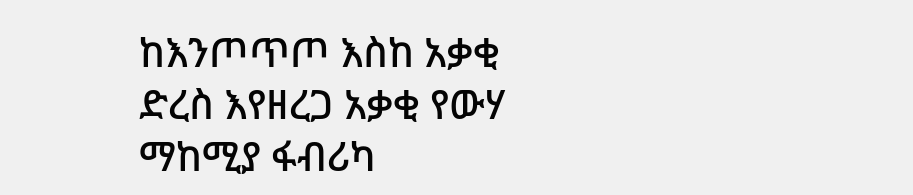ከእንጦጥጦ እስከ አቃቂ ድረስ እየዘረጋ አቃቂ የውሃ ማከሚያ ፋብሪካ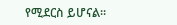የሚደርስ ይሆናል።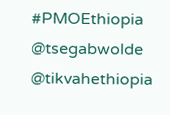#PMOEthiopia
@tsegabwolde @tikvahethiopia